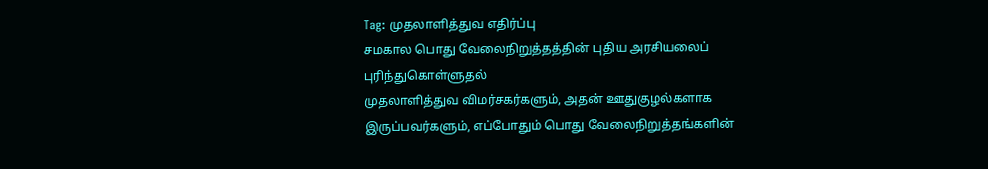Tag: முதலாளித்துவ எதிர்ப்பு
சமகால பொது வேலைநிறுத்தத்தின் புதிய அரசியலைப் புரிந்துகொள்ளுதல்
முதலாளித்துவ விமர்சகர்களும், அதன் ஊதுகுழல்களாக இருப்பவர்களும், எப்போதும் பொது வேலைநிறுத்தங்களின்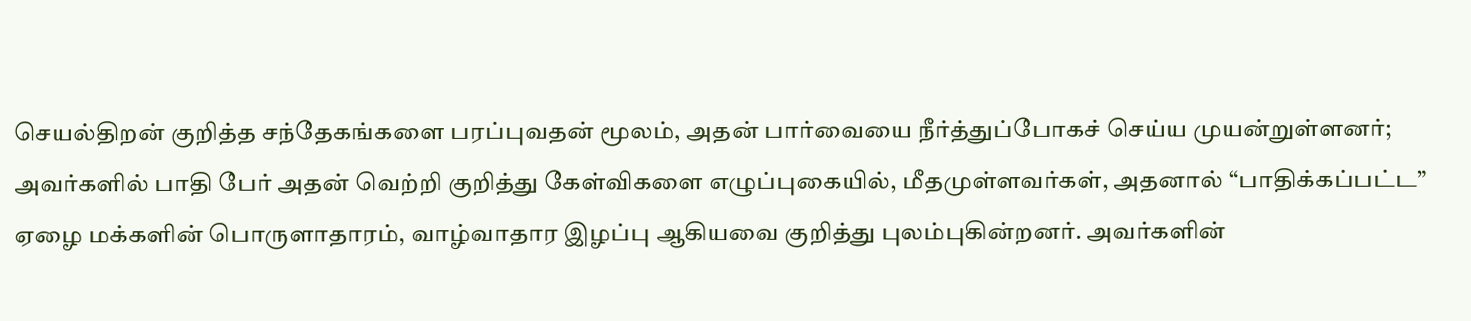செயல்திறன் குறித்த சந்தேகங்களை பரப்புவதன் மூலம், அதன் பார்வையை நீர்த்துப்போகச் செய்ய முயன்றுள்ளனர்; அவர்களில் பாதி பேர் அதன் வெற்றி குறித்து கேள்விகளை எழுப்புகையில், மீதமுள்ளவர்கள், அதனால் “பாதிக்கப்பட்ட” ஏழை மக்களின் பொருளாதாரம், வாழ்வாதார இழப்பு ஆகியவை குறித்து புலம்புகின்றனர். அவர்களின்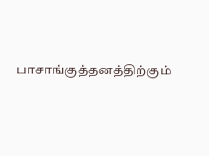பாசாங்குத்தனத்திற்கும்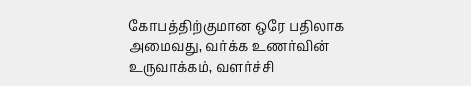கோபத்திற்குமான ஒரே பதிலாக அமைவது, வர்க்க உணர்வின் உருவாக்கம், வளர்ச்சி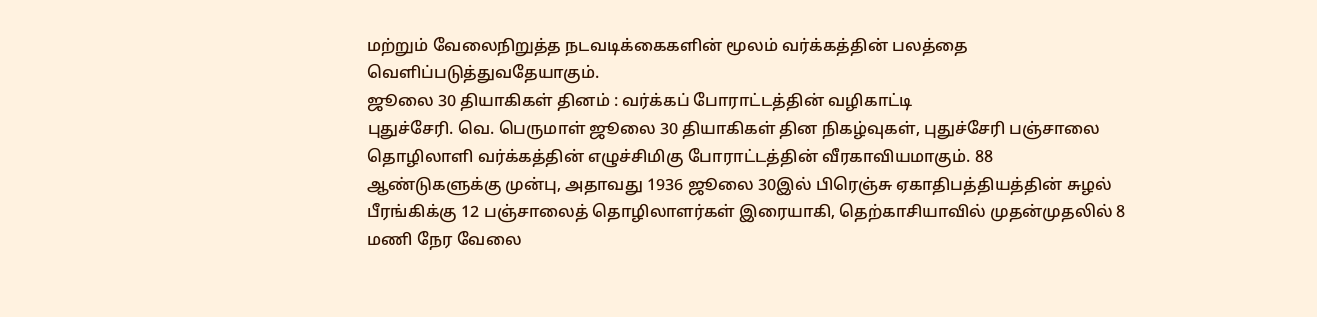மற்றும் வேலைநிறுத்த நடவடிக்கைகளின் மூலம் வர்க்கத்தின் பலத்தை வெளிப்படுத்துவதேயாகும்.
ஜூலை 30 தியாகிகள் தினம் : வர்க்கப் போராட்டத்தின் வழிகாட்டி
புதுச்சேரி. வெ. பெருமாள் ஜூலை 30 தியாகிகள் தின நிகழ்வுகள், புதுச்சேரி பஞ்சாலை தொழிலாளி வர்க்கத்தின் எழுச்சிமிகு போராட்டத்தின் வீரகாவியமாகும். 88 ஆண்டுகளுக்கு முன்பு, அதாவது 1936 ஜூலை 30இல் பிரெஞ்சு ஏகாதிபத்தியத்தின் சுழல் பீரங்கிக்கு 12 பஞ்சாலைத் தொழிலாளர்கள் இரையாகி, தெற்காசியாவில் முதன்முதலில் 8 மணி நேர வேலை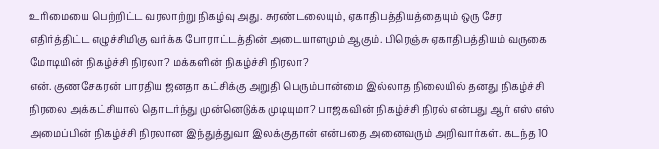உரிமையை பெற்றிட்ட வரலாற்று நிகழ்வு அது. சுரண்டலையும், ஏகாதிபத்தியத்தையும் ஒரு சேர எதிர்த்திட்ட எழுச்சிமிகு வர்க்க போராட்டத்தின் அடையாளமும் ஆகும். பிரெஞ்சு ஏகாதிபத்தியம் வருகை
மோடியின் நிகழ்ச்சி நிரலா? மக்களின் நிகழ்ச்சி நிரலா?
என். குணசேகரன் பாரதிய ஜனதா கட்சிக்கு அறுதி பெரும்பான்மை இல்லாத நிலையில் தனது நிகழ்ச்சி நிரலை அக்கட்சியால் தொடர்ந்து முன்னெடுக்க முடியுமா? பாஜகவின் நிகழ்ச்சி நிரல் என்பது ஆர் எஸ் எஸ் அமைப்பின் நிகழ்ச்சி நிரலான இந்துத்துவா இலக்குதான் என்பதை அனைவரும் அறிவார்கள். கடந்த 10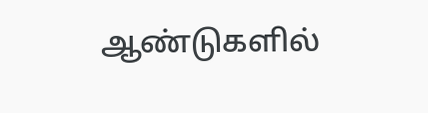ஆண்டுகளில்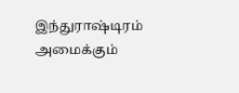இந்துராஷ்டிரம் அமைக்கும்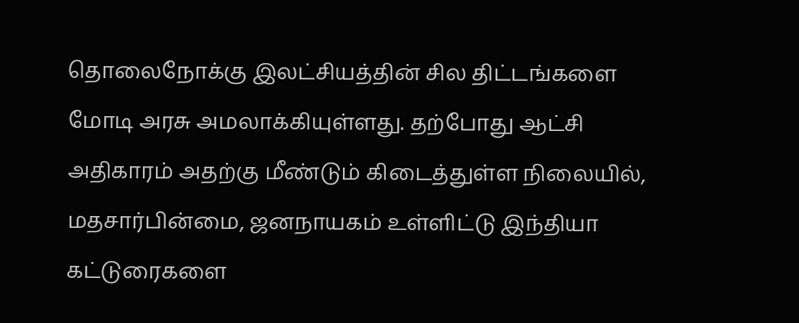தொலைநோக்கு இலட்சியத்தின் சில திட்டங்களை மோடி அரசு அமலாக்கியுள்ளது. தற்போது ஆட்சி அதிகாரம் அதற்கு மீண்டும் கிடைத்துள்ள நிலையில், மதசார்பின்மை, ஜனநாயகம் உள்ளிட்டு இந்தியா
கட்டுரைகளை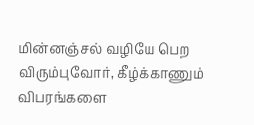மின்னஞ்சல் வழியே பெற விரும்புவோர், கீழ்க்காணும் விபரங்களை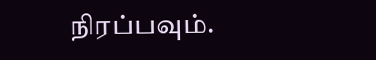நிரப்பவும்.